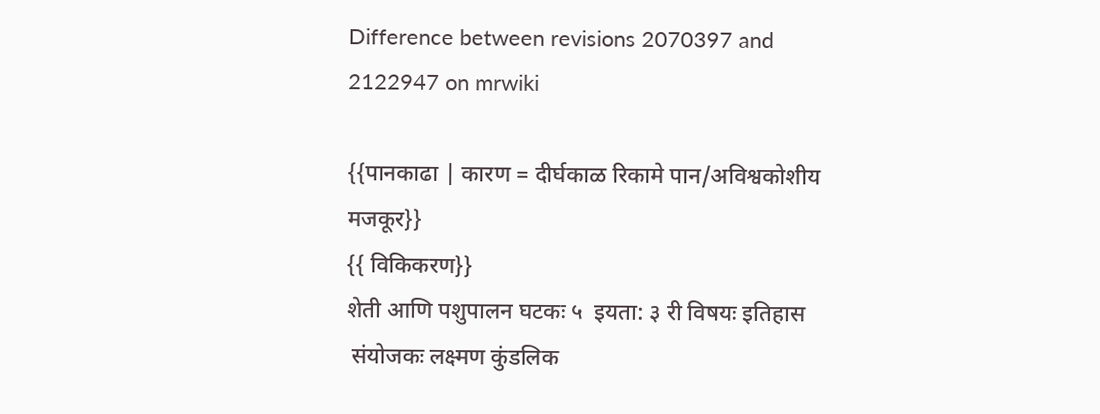Difference between revisions 2070397 and 2122947 on mrwiki

{{पानकाढा | कारण = दीर्घकाळ रिकामे पान/अविश्वकोशीय मजकूर}}
{{ विकिकरण}}
शेती आणि पशुपालन घटकः ५  इयता: ३ री विषयः इतिहास
 संयोजकः लक्ष्मण कुंडलिक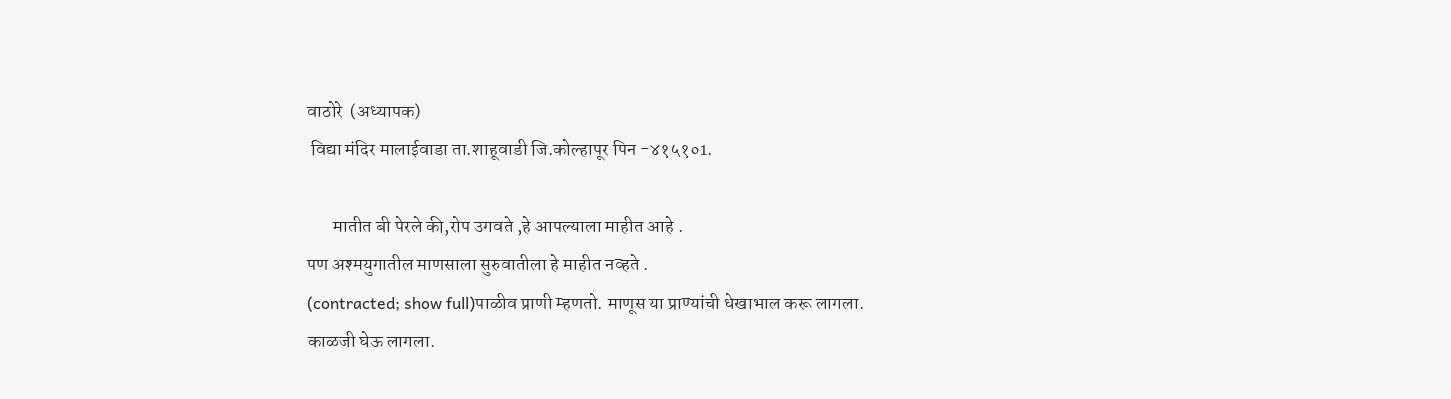वाठोरे  (अध्यापक)
 विद्या मंदिर मालाईवाडा ता.शाहूवाडी जि.कोल्हापूर पिन -४१५१०1.

       मातीत बी पेरले की,रोप उगवते ,हे आपल्याला माहीत आहे .
पण अश्मयुगातील माणसाला सुरुवातीला हे माहीत नव्हते .
(contracted; show full)पाळीव प्राणी म्हणतो. माणूस या प्राण्यांची धेखाभाल करू लागला.
काळजी घेऊ लागला.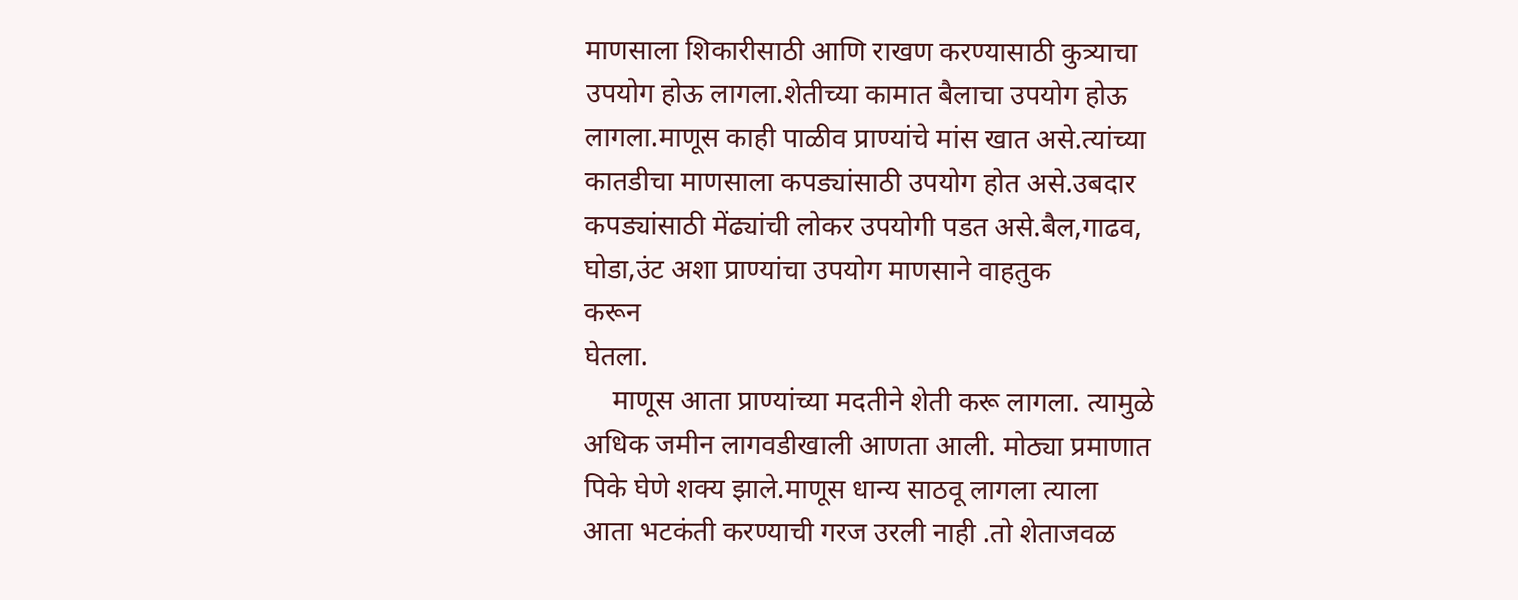माणसाला शिकारीसाठी आणि राखण करण्यासाठी कुत्र्याचा
उपयोग होऊ लागला.शेतीच्या कामात बैलाचा उपयोग होऊ
लागला.माणूस काही पाळीव प्राण्यांचे मांस खात असे.त्यांच्या
कातडीचा माणसाला कपड्यांसाठी उपयोग होत असे.उबदार
कपड्यांसाठी मेंढ्यांची लोकर उपयोगी पडत असे.बैल,गाढव,
घोडा,उंट अशा प्राण्यांचा उपयोग माणसाने वाहतुक
करून
घेतला.
    माणूस आता प्राण्यांच्या मदतीने शेती करू लागला. त्यामुळे
अधिक जमीन लागवडीखाली आणता आली. मोठ्या प्रमाणात
पिके घेणे शक्य झाले.माणूस धान्य साठवू लागला त्याला
आता भटकंती करण्याची गरज उरली नाही .तो शेताजवळ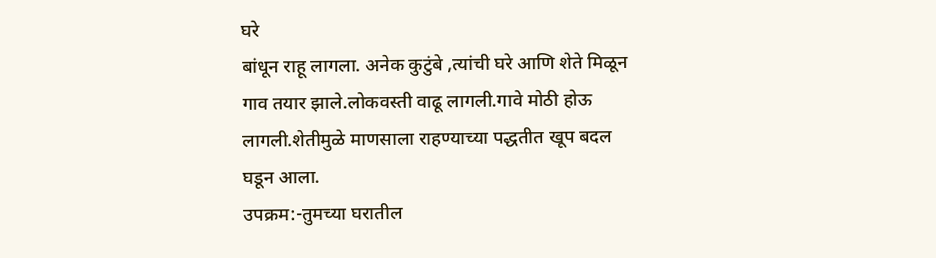घरे
बांधून राहू लागला. अनेक कुटुंबे ,त्यांची घरे आणि शेते मिळून
गाव तयार झाले.लोकवस्ती वाढू लागली.गावे मोठी होऊ
लागली.शेतीमुळे माणसाला राहण्याच्या पद्धतीत खूप बदल
घडून आला.
उपक्रम:-तुमच्या घरातील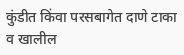कुंडीत किंवा परसबागेत दाणे टाका व खालील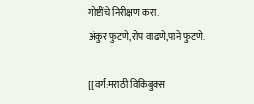गोष्टींचे निरीक्षण करा.
अंकुर फुटणे,रोप वाढणे,पाने फुटणे.

[[वर्ग:मराठी विकिबुक्स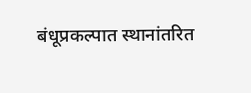बंधूप्रकल्पात स्थानांतरित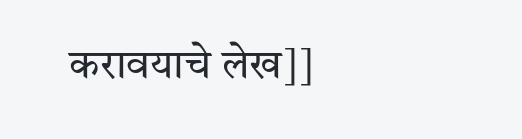करावयाचे लेख]]